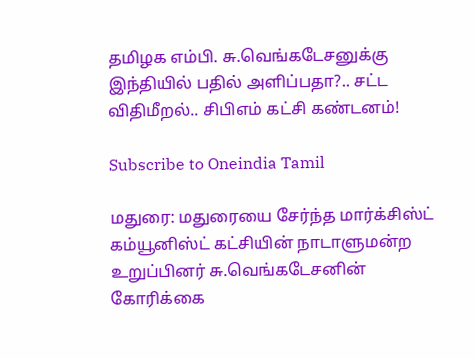தமிழக எம்பி. சு.வெங்கடேசனுக்கு இந்தியில் பதில் அளிப்பதா?.. சட்ட விதிமீறல்.. சிபிஎம் கட்சி கண்டனம்!

Subscribe to Oneindia Tamil

மதுரை: மதுரையை சேர்ந்த மார்க்சிஸ்ட் கம்யூனிஸ்ட் கட்சியின் நாடாளுமன்ற உறுப்பினர் சு.வெங்கடேசனின் கோரிக்கை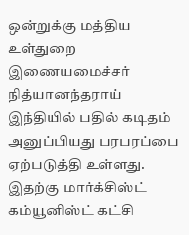ஒன்றுக்கு மத்திய உள்துறை இணையமைச்சர் நித்யானந்தராய் இந்தியில் பதில் கடிதம் அனுப்பியது பரபரப்பை ஏற்படுத்தி உள்ளது. இதற்கு மார்க்சிஸ்ட் கம்யூனிஸ்ட் கட்சி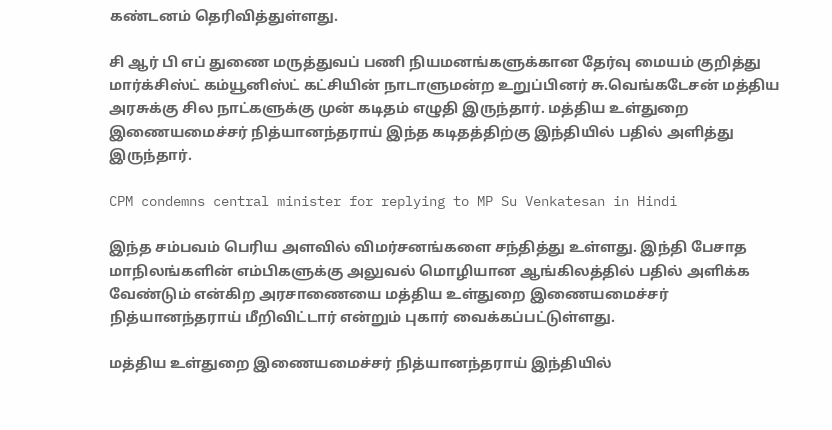கண்டனம் தெரிவித்துள்ளது.

சி ஆர் பி எப் துணை மருத்துவப் பணி நியமனங்களுக்கான தேர்வு மையம் குறித்து மார்க்சிஸ்ட் கம்யூனிஸ்ட் கட்சியின் நாடாளுமன்ற உறுப்பினர் சு.வெங்கடேசன் மத்திய அரசுக்கு சில நாட்களுக்கு முன் கடிதம் எழுதி இருந்தார். மத்திய உள்துறை இணையமைச்சர் நித்யானந்தராய் இந்த கடிதத்திற்கு இந்தியில் பதில் அளித்து இருந்தார்.

CPM condemns central minister for replying to MP Su Venkatesan in Hindi

இந்த சம்பவம் பெரிய அளவில் விமர்சனங்களை சந்தித்து உள்ளது. இந்தி பேசாத மாநிலங்களின் எம்பிகளுக்கு அலுவல் மொழியான ஆங்கிலத்தில் பதில் அளிக்க வேண்டும் என்கிற அரசாணையை மத்திய உள்துறை இணையமைச்சர் நித்யானந்தராய் மீறிவிட்டார் என்றும் புகார் வைக்கப்பட்டுள்ளது.

மத்திய உள்துறை இணையமைச்சர் நித்யானந்தராய் இந்தியில்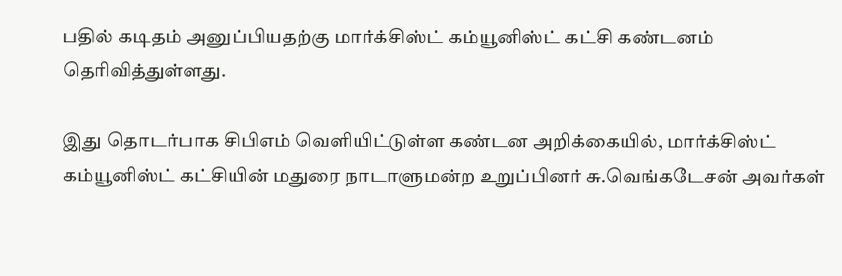பதில் கடிதம் அனுப்பியதற்கு மார்க்சிஸ்ட் கம்யூனிஸ்ட் கட்சி கண்டனம் தெரிவித்துள்ளது.

இது தொடர்பாக சிபிஎம் வெளியிட்டுள்ள கண்டன அறிக்கையில், மார்க்சிஸ்ட் கம்யூனிஸ்ட் கட்சியின் மதுரை நாடாளுமன்ற உறுப்பினர் சு.வெங்கடேசன் அவர்கள்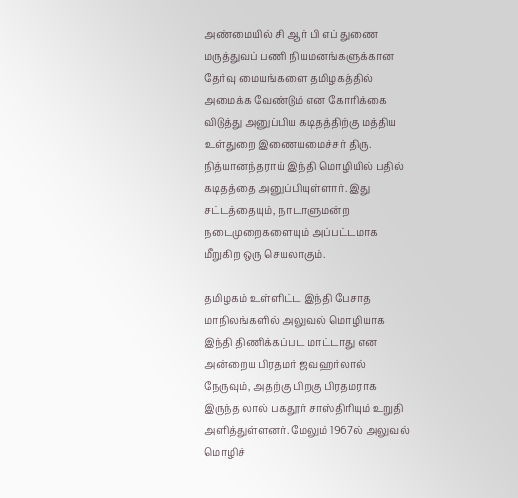அண்மையில் சி ஆர் பி எப் துணை மருத்துவப் பணி நியமனங்களுக்கான தேர்வு மையங்களை தமிழகத்தில் அமைக்க வேண்டும் என கோரிக்கை விடுத்து அனுப்பிய கடிதத்திற்கு மத்திய உள்துறை இணையமைச்சர் திரு. நித்யானந்தராய் இந்தி மொழியில் பதில் கடிதத்தை அனுப்பியுள்ளார். இது சட்டத்தையும், நாடாளுமன்ற நடைமுறைகளையும் அப்பட்டமாக மீறுகிற ஒரு செயலாகும்.

தமிழகம் உள்ளிட்ட இந்தி பேசாத மாநிலங்களில் அலுவல் மொழியாக இந்தி திணிக்கப்பட மாட்டாது என அன்றைய பிரதமர் ஜவஹர்லால் நேருவும், அதற்கு பிறகு பிரதமராக இருந்த லால் பகதூர் சாஸ்திரியும் உறுதி அளித்துள்ளனர். மேலும் 1967ல் அலுவல் மொழிச்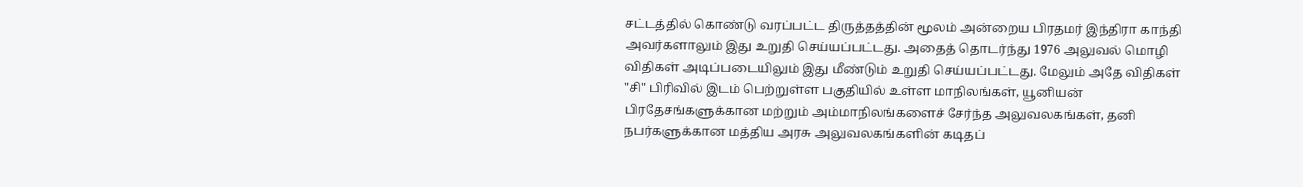சட்டத்தில் கொண்டு வரப்பட்ட திருத்தத்தின் மூலம் அன்றைய பிரதமர் இந்திரா காந்தி அவர்களாலும் இது உறுதி செய்யப்பட்டது. அதைத் தொடர்ந்து 1976 அலுவல் மொழி விதிகள் அடிப்படையிலும் இது மீண்டும் உறுதி செய்யப்பட்டது. மேலும் அதே விதிகள் "சி" பிரிவில் இடம் பெற்றுள்ள பகுதியில் உள்ள மாநிலங்கள், யூனியன் பிரதேசங்களுக்கான மற்றும் அம்மாநிலங்களைச் சேர்ந்த அலுவலகங்கள், தனி நபர்களுக்கான மத்திய அரசு அலுவலகங்களின் கடிதப்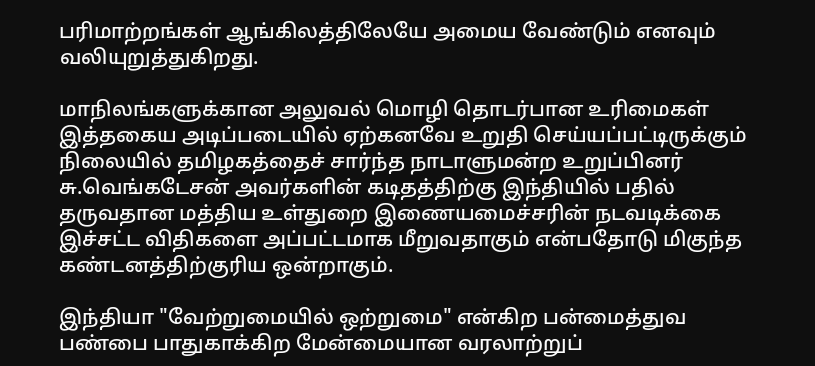பரிமாற்றங்கள் ஆங்கிலத்திலேயே அமைய வேண்டும் எனவும் வலியுறுத்துகிறது.

மாநிலங்களுக்கான அலுவல் மொழி தொடர்பான உரிமைகள் இத்தகைய அடிப்படையில் ஏற்கனவே உறுதி செய்யப்பட்டிருக்கும் நிலையில் தமிழகத்தைச் சார்ந்த நாடாளுமன்ற உறுப்பினர் சு.வெங்கடேசன் அவர்களின் கடிதத்திற்கு இந்தியில் பதில் தருவதான மத்திய உள்துறை இணையமைச்சரின் நடவடிக்கை இச்சட்ட விதிகளை அப்பட்டமாக மீறுவதாகும் என்பதோடு மிகுந்த கண்டனத்திற்குரிய ஒன்றாகும்.

இந்தியா "வேற்றுமையில் ஒற்றுமை" என்கிற பன்மைத்துவ பண்பை பாதுகாக்கிற மேன்மையான வரலாற்றுப்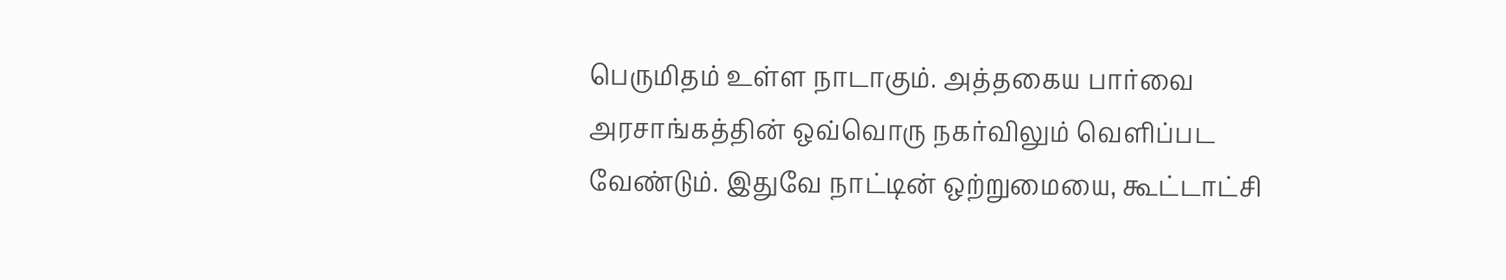பெருமிதம் உள்ள நாடாகும். அத்தகைய பார்வை அரசாங்கத்தின் ஒவ்வொரு நகர்விலும் வெளிப்பட வேண்டும். இதுவே நாட்டின் ஒற்றுமையை, கூட்டாட்சி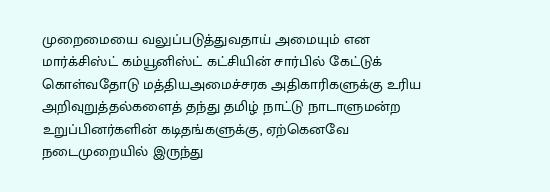முறைமையை வலுப்படுத்துவதாய் அமையும் என மார்க்சிஸ்ட் கம்யூனிஸ்ட் கட்சியின் சார்பில் கேட்டுக் கொள்வதோடு மத்தியஅமைச்சரக அதிகாரிகளுக்கு உரிய அறிவுறுத்தல்களைத் தந்து தமிழ் நாட்டு நாடாளுமன்ற உறுப்பினர்களின் கடிதங்களுக்கு, ஏற்கெனவே நடைமுறையில் இருந்து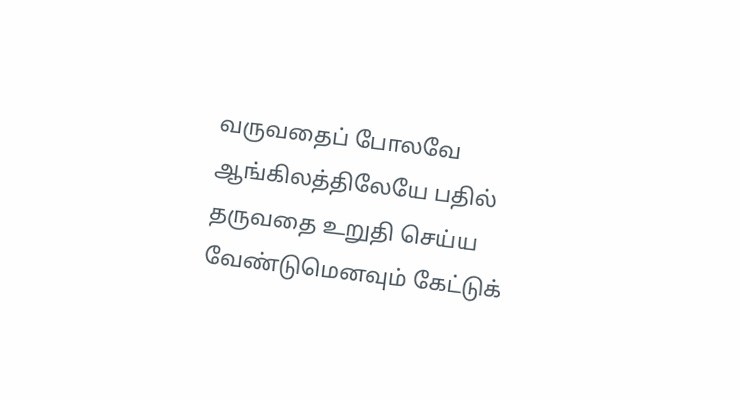வருவதைப் போலவே ஆங்கிலத்திலேயே பதில் தருவதை உறுதி செய்ய வேண்டுமெனவும் கேட்டுக்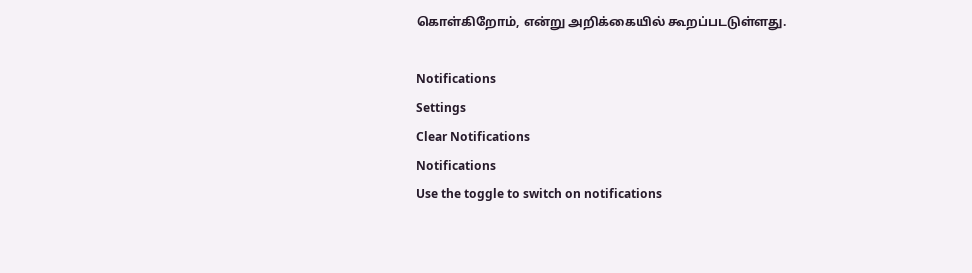கொள்கிறோம், என்று அறிக்கையில் கூறப்படடுள்ளது.

Notifications
Settings
Clear Notifications
Notifications
Use the toggle to switch on notifications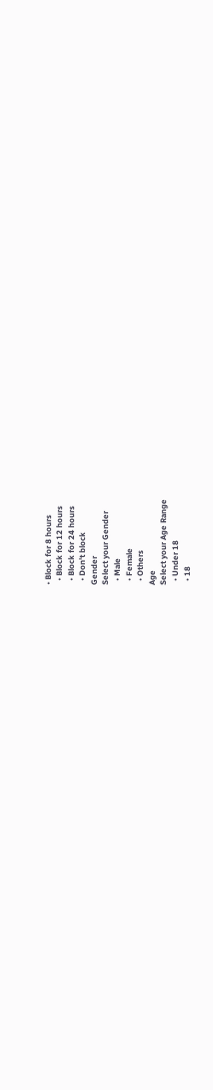• Block for 8 hours
  • Block for 12 hours
  • Block for 24 hours
  • Don't block
Gender
Select your Gender
  • Male
  • Female
  • Others
Age
Select your Age Range
  • Under 18
  • 18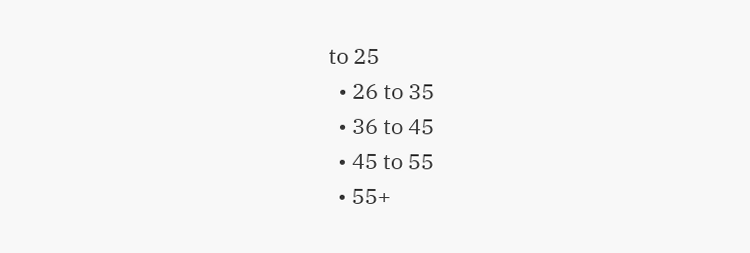to 25
  • 26 to 35
  • 36 to 45
  • 45 to 55
  • 55+